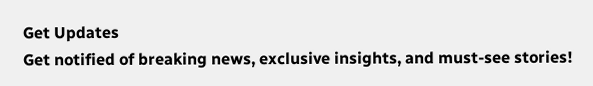Get Updates
Get notified of breaking news, exclusive insights, and must-see stories!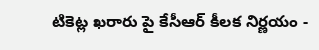టికెట్ల ఖరారు పై కేసీఆర్ కీలక నిర్ణయం -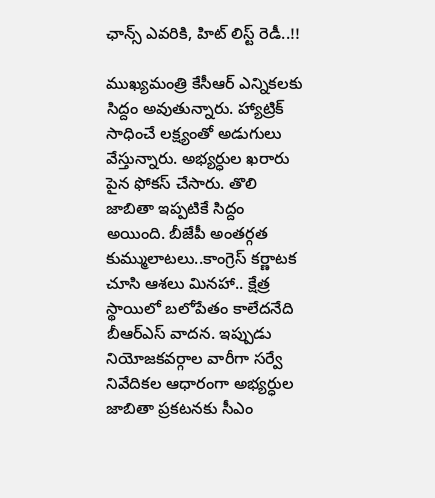ఛాన్స్ ఎవరికి, హిట్ లిస్ట్ రెడీ..!!

ముఖ్యమంత్రి కేసీఆర్ ఎన్నికలకు సిద్దం అవుతున్నారు. హ్యాట్రిక్ సాధించే లక్ష్యంతో అడుగులు వేస్తున్నారు. అభ్యర్ధుల ఖరారు పైన ఫోకస్ చేసారు. తొలి జాబితా ఇప్పటికే సిద్దం అయింది. బీజేపీ అంతర్గత కుమ్ములాటలు..కాంగ్రెస్ కర్ణాటక చూసి ఆశలు మినహా.. క్షేత్ర స్థాయిలో బలోపేతం కాలేదనేది బీఆర్ఎస్ వాదన. ఇప్పుడు నియోజకవర్గాల వారీగా సర్వే నివేదికల ఆధారంగా అభ్యర్ధుల జాబితా ప్రకటనకు సీఎం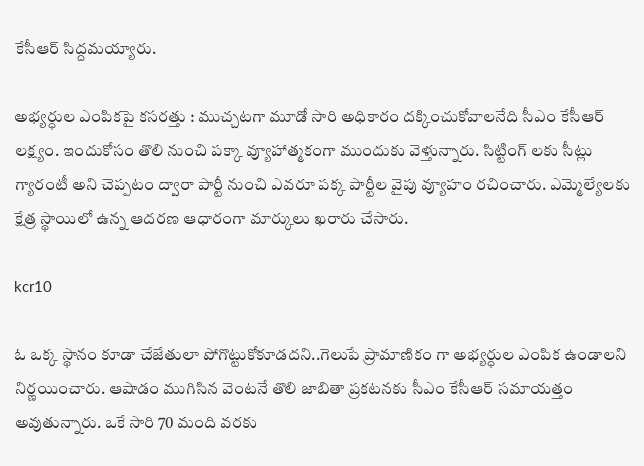కేసీఆర్ సిద్దమయ్యారు.

అభ్యర్ధుల ఎంపికపై కసరత్తు : ముచ్చటగా మూడో సారి అధికారం దక్కించుకోవాలనేది సీఎం కేసీఆర్ లక్ష్యం. ఇందుకోసం తొలి నుంచి పక్కా వ్యూహాత్మకంగా ముందుకు వెళ్తున్నారు. సిట్టింగ్ లకు సీట్లు గ్యారంటీ అని చెప్పటం ద్వారా పార్టీ నుంచి ఎవరూ పక్క పార్టీల వైపు వ్యూహం రచించారు. ఎమ్మెల్యేలకు క్షేత్ర స్థాయిలో ఉన్న ఆదరణ ఆధారంగా మార్కులు ఖరారు చేసారు.

kcr10

ఓ ఒక్క స్థానం కూడా చేజేతులా పోగొట్టుకోకూడదని..గెలుపే ప్రామాణికం గా అభ్యర్ధుల ఎంపిక ఉండాలని నిర్ణయించారు. ఆషాడం ముగిసిన వెంటనే తొలి జాబితా ప్రకటనకు సీఎం కేసీఆర్ సమాయత్తం అవుతున్నారు. ఒకే సారి 70 మంది వరకు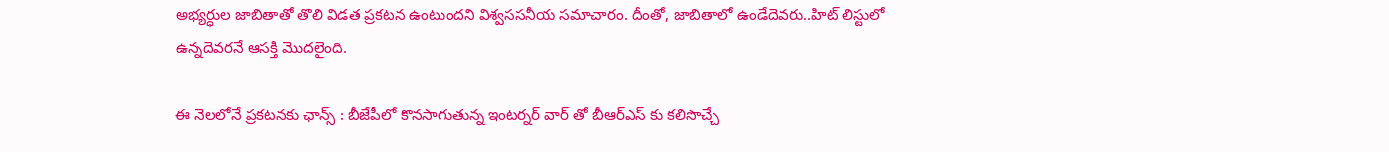అభ్యర్ధుల జాబితాతో తొలి విడత ప్రకటన ఉంటుందని విశ్వససనీయ సమాచారం. దీంతో, జాబితాలో ఉండేదెవరు..హిట్ లిస్టులో ఉన్నదెవరనే ఆసక్తి మొదలైంది.

ఈ నెలలోనే ప్రకటనకు ఛాన్స్ : బీజేపీలో కొనసాగుతున్న ఇంటర్నర్ వార్ తో బీఆర్ఎస్ కు కలిసొచ్చే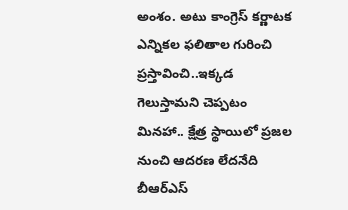అంశం. అటు కాంగ్రెస్ కర్ణాటక ఎన్నికల ఫలితాల గురించి ప్రస్తావించి..ఇక్కడ గెలుస్తామని చెప్పటం మినహా.. క్షేత్ర స్థాయిలో ప్రజల నుంచి ఆదరణ లేదనేది బీఆర్ఎస్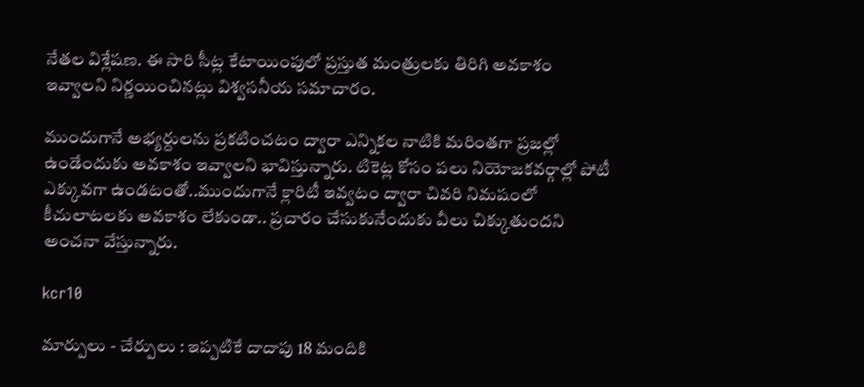నేతల విశ్లేషణ. ఈ సారి సీట్ల కేటాయింపులో ప్రస్తుత మంత్రులకు తిరిగి అవకాశం ఇవ్వాలని నిర్ణయించినట్లు విశ్వసనీయ సమాచారం.

ముందుగానే అభ్యర్దులను ప్రకటించటం ద్వారా ఎన్నికల నాటికి మరింతగా ప్రజల్లో ఉండేందుకు అవకాశం ఇవ్వాలని భావిస్తున్నారు. టికెట్ల కోసం పలు నియోజకవర్గాల్లో పోటీ ఎక్కువగా ఉండటంతో..ముందుగానే క్లారిటీ ఇవ్వటం ద్వారా చివరి నిమషంలో కీచులాటలకు అవకాశం లేకుండా.. ప్రచారం చేసుకునేందుకు వీలు చిక్కుతుందని అంచనా వేస్తున్నారు.

kcr10

మార్పులు - చేర్పులు : ఇప్పటికే దాదాపు 18 మందికి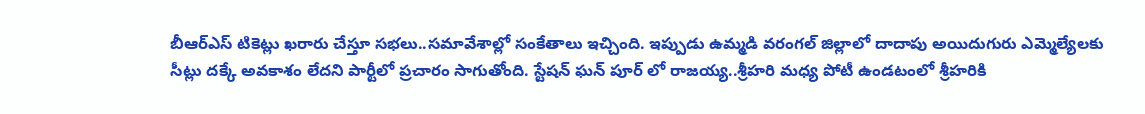బీఆర్ఎస్ టికెట్లు ఖరారు చేస్తూ సభలు..సమావేశాల్లో సంకేతాలు ఇచ్చింది. ఇప్పుడు ఉమ్మడి వరంగల్ జిల్లాలో దాదాపు అయిదుగురు ఎమ్మెల్యేలకు సీట్లు దక్కే అవకాశం లేదని పార్టీలో ప్రచారం సాగుతోంది. స్టేషన్ ఘన్ పూర్ లో రాజయ్య..శ్రీహరి మధ్య పోటీ ఉండటంలో శ్రీహరికి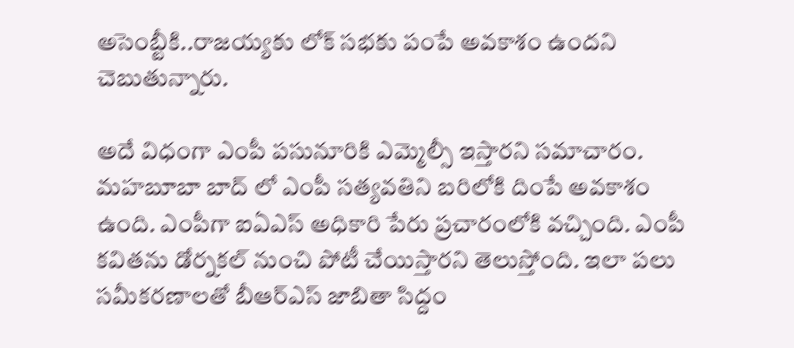అసెంబ్టీకి..రాజయ్యకు లోక్ సభకు పంపే అవకాశం ఉందని చెబుతున్నారు.

అదే విధంగా ఎంపీ పసునూరికి ఎమ్మెల్సీ ఇస్తారని సమాచారం. మహబూబా బాద్ లో ఎంపీ సత్యవతిని బరిలోకి దింపే అవకాశం ఉంది. ఎంపీగా ఐఏఎస్ అధికారి పేరు ప్రచారంలోకి వచ్చింది. ఎంపీ కవితను డోర్నకల్ నుంచి పోటీ చేయిస్తారని తెలుస్తోంది. ఇలా పలు సమీకరణాలతో బీఆర్ఎస్ జాబితా సిద్దం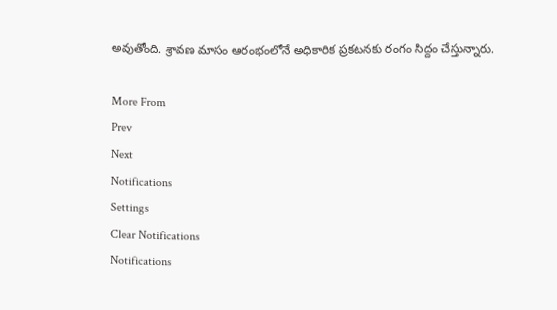అవుతోంది. శ్రావణ మాసం ఆరంభంలోనే అధికారిక ప్రకటనకు రంగం సిద్దం చేస్తున్నారు.

More From
Prev
Next
Notifications
Settings
Clear Notifications
Notifications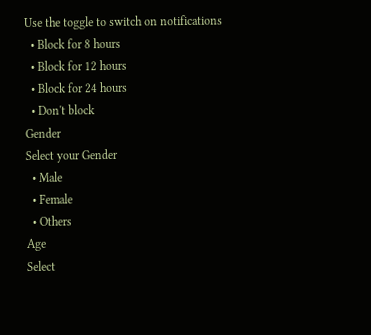Use the toggle to switch on notifications
  • Block for 8 hours
  • Block for 12 hours
  • Block for 24 hours
  • Don't block
Gender
Select your Gender
  • Male
  • Female
  • Others
Age
Select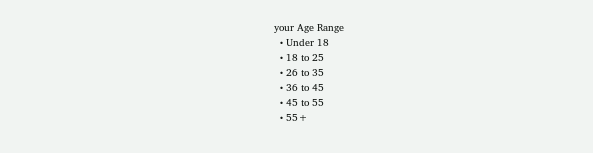your Age Range
  • Under 18
  • 18 to 25
  • 26 to 35
  • 36 to 45
  • 45 to 55
  • 55+